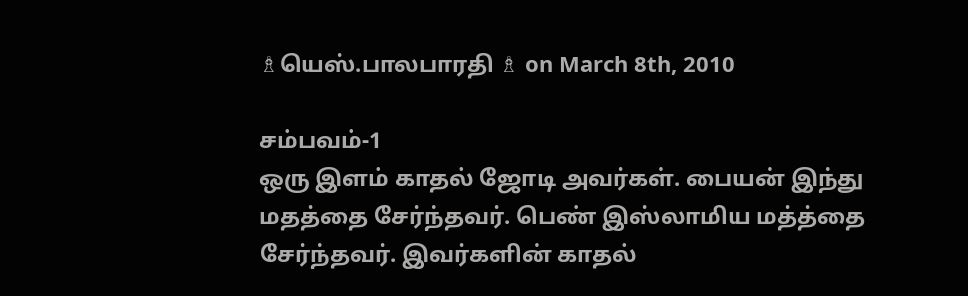♗யெஸ்.பாலபாரதி ♗ on March 8th, 2010

சம்பவம்-1
ஒரு இளம் காதல் ஜோடி அவர்கள். பையன் இந்து மதத்தை சேர்ந்தவர். பெண் இஸ்லாமிய மத்த்தை சேர்ந்தவர். இவர்களின் காதல்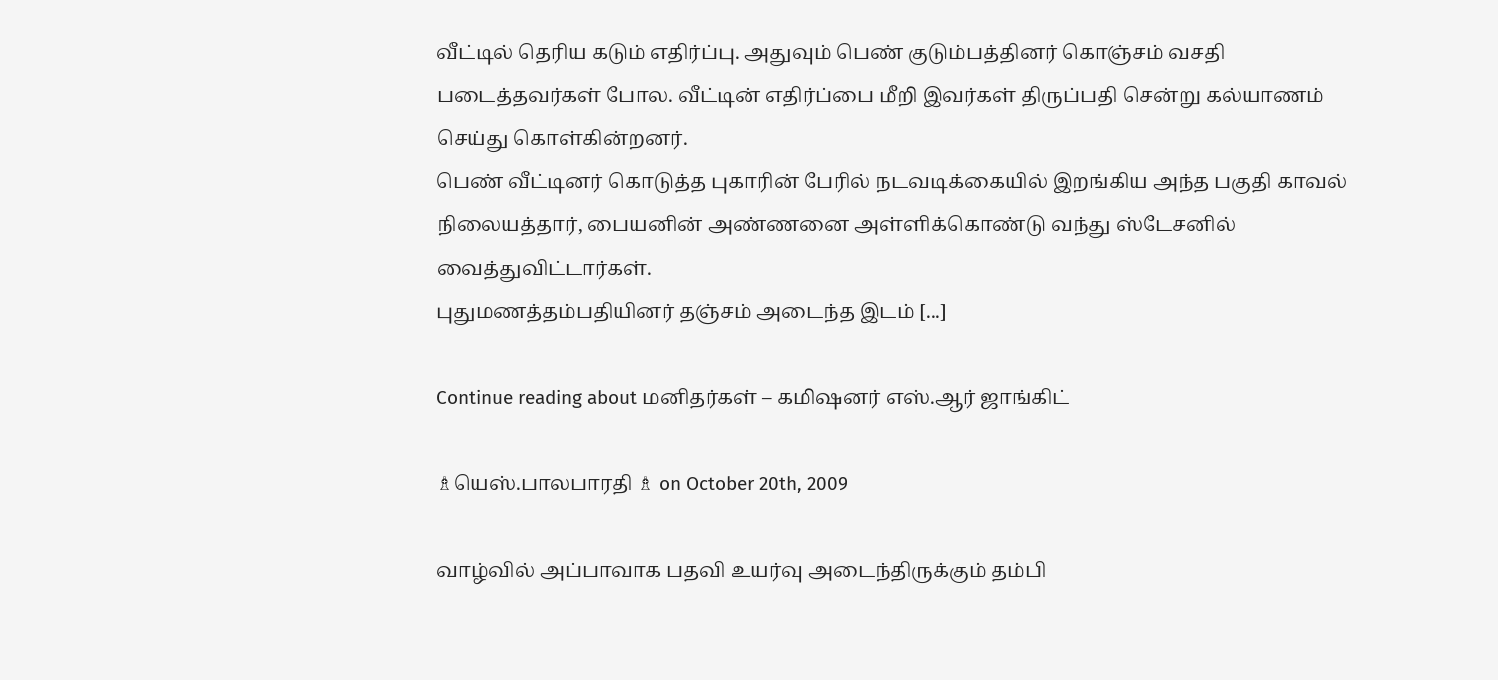வீட்டில் தெரிய கடும் எதிர்ப்பு. அதுவும் பெண் குடும்பத்தினர் கொஞ்சம் வசதி படைத்தவர்கள் போல. வீட்டின் எதிர்ப்பை மீறி இவர்கள் திருப்பதி சென்று கல்யாணம் செய்து கொள்கின்றனர்.
பெண் வீட்டினர் கொடுத்த புகாரின் பேரில் நடவடிக்கையில் இறங்கிய அந்த பகுதி காவல் நிலையத்தார், பையனின் அண்ணனை அள்ளிக்கொண்டு வந்து ஸ்டேசனில் வைத்துவிட்டார்கள்.
புதுமணத்தம்பதியினர் தஞ்சம் அடைந்த இடம் [...]

Continue reading about மனிதர்கள் – கமிஷனர் எஸ்.ஆர் ஜாங்கிட்

♗யெஸ்.பாலபாரதி ♗ on October 20th, 2009

வாழ்வில் அப்பாவாக பதவி உயர்வு அடைந்திருக்கும் தம்பி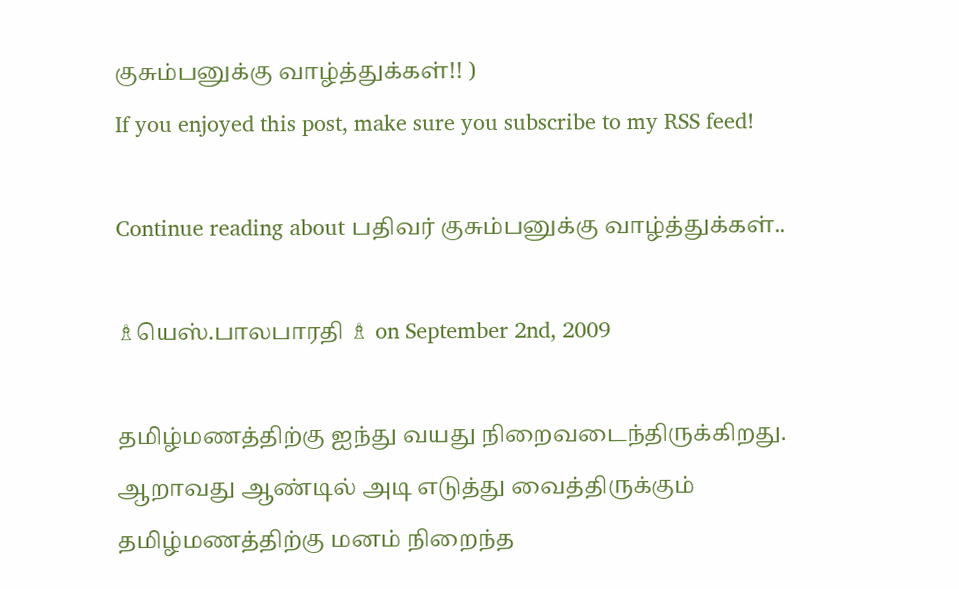குசும்பனுக்கு வாழ்த்துக்கள்!! )
If you enjoyed this post, make sure you subscribe to my RSS feed!

Continue reading about பதிவர் குசும்பனுக்கு வாழ்த்துக்கள்..

♗யெஸ்.பாலபாரதி ♗ on September 2nd, 2009

தமிழ்மணத்திற்கு ஐந்து வயது நிறைவடைந்திருக்கிறது. ஆறாவது ஆண்டில் அடி எடுத்து வைத்திருக்கும் தமிழ்மணத்திற்கு மனம் நிறைந்த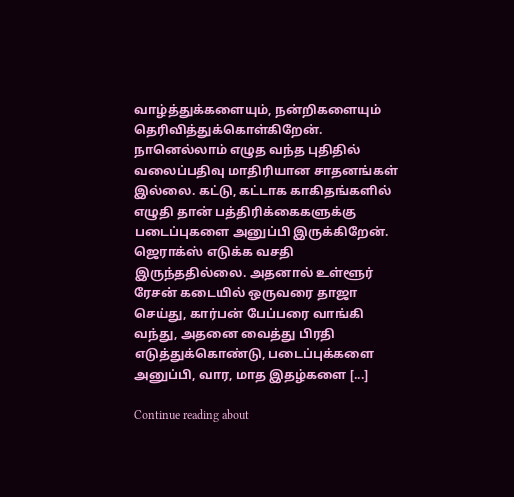வாழ்த்துக்களையும், நன்றிகளையும் தெரிவித்துக்கொள்கிறேன்.
நானெல்லாம் எழுத வந்த புதிதில் வலைப்பதிவு மாதிரியான சாதனங்கள் இல்லை. கட்டு, கட்டாக காகிதங்களில் எழுதி தான் பத்திரிக்கைகளுக்கு படைப்புகளை அனுப்பி இருக்கிறேன். ஜெராக்ஸ் எடுக்க வசதி இருந்ததில்லை. அதனால் உள்ளூர் ரேசன் கடையில் ஒருவரை தாஜா செய்து, கார்பன் பேப்பரை வாங்கி வந்து, அதனை வைத்து பிரதி எடுத்துக்கொண்டு, படைப்புக்களை அனுப்பி, வார, மாத இதழ்களை [...]

Continue reading about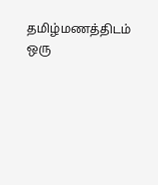தமிழ்மணத்திடம் ஒரு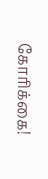கோரிக்கை!